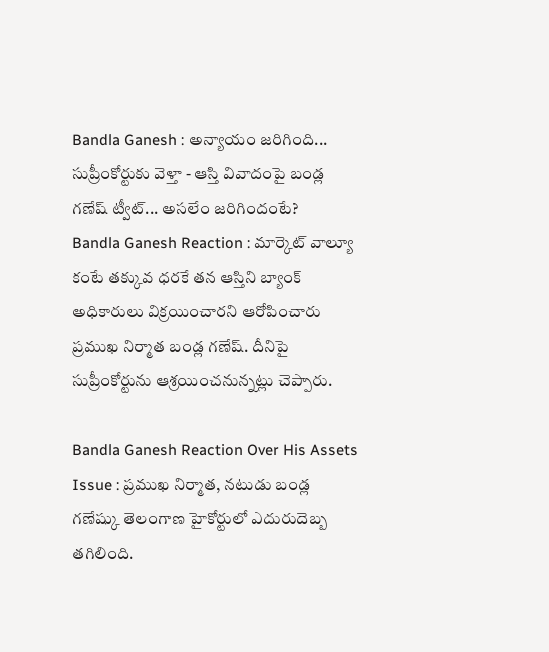Bandla Ganesh : అన్యాయం జరిగింది... సుప్రీంకోర్టుకు వెళ్తా - ఆస్తి వివాదంపై బండ్ల గణేష్ ట్వీట్... అసలేం జరిగిందంటే?
Bandla Ganesh Reaction : మార్కెట్ వాల్యూ కంటే తక్కువ ధరకే తన ఆస్తిని బ్యాంక్ అధికారులు విక్రయించారని ఆరోపించారు ప్రముఖ నిర్మాత బండ్ల గణేష్. దీనిపై సుప్రీంకోర్టును ఆశ్రయించనున్నట్లు చెప్పారు.

Bandla Ganesh Reaction Over His Assets Issue : ప్రముఖ నిర్మాత, నటుడు బండ్ల గణేష్కు తెలంగాణ హైకోర్టులో ఎదురుదెబ్బ తగిలింది.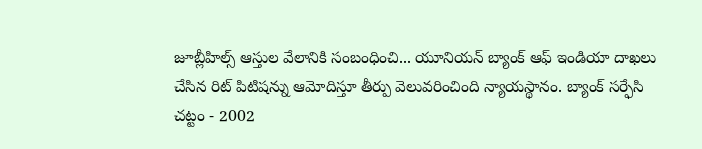జూబ్లీహిల్స్ ఆస్తుల వేలానికి సంబంధించి... యూనియన్ బ్యాంక్ ఆఫ్ ఇండియా దాఖలు చేసిన రిట్ పిటిషన్ను ఆమోదిస్తూ తీర్పు వెలువరించింది న్యాయస్థానం. బ్యాంక్ సర్ఫేసి చట్టం - 2002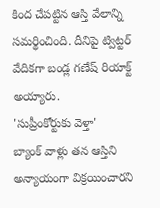కింద చేపట్టిన ఆస్తి వేలాన్ని సమర్థించింది. దీనిపై ట్విట్టర్ వేదికగా బండ్ల గణేష్ రియాక్ట్ అయ్యారు.
'సుప్రీంకోర్టుకు వెళ్తా'
బ్యాంక్ వాళ్లు తన ఆస్తిని అన్యాయంగా విక్రయించారని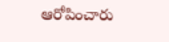ఆరోపించారు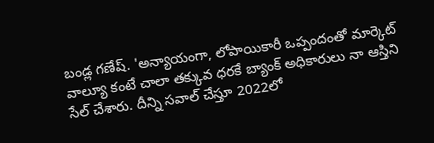బండ్ల గణేష్. 'అన్యాయంగా, లోపాయికారీ ఒప్పందంతో మార్కెట్ వాల్యూ కంటే చాలా తక్కువ ధరకే బ్యాంక్ అధికారులు నా ఆస్తిని సేల్ చేశారు. దీన్ని సవాల్ చేస్తూ 2022లో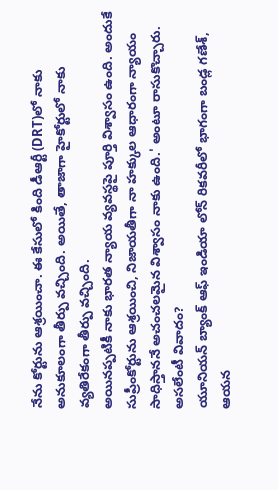నేను కోర్టును ఆశ్రయించా. ఈ కేసులో కింది డీఆర్టీ (DRT)లో నాకు అనుకూలంగా తీర్పు వచ్చింది. అయితే, తాజాగా హైకోర్టులో నాకు వ్యతిరేకంగా తీర్పు వచ్చింది.
అయినప్పటికీ నాకు భారత న్యాయ వ్యవస్థపై పూర్తి విశ్వాసం ఉంది. అందుకే సుప్రీంకోర్టును ఆశ్రయించి, నిజాయతీగా నా హక్కుల ఆధారంగా న్యాయం సాధిస్తాననే అచంచలమైన విశ్వాసం నాకు ఉంది.' అంటూ రాసుకొచ్చారు.
అసలేంటీ వివాదం?
యూనియన్ బ్యాంక్ ఆఫ్ ఇండియా లోన్ రికవరీలో భాగంగా బండ్ల గణేశ్, ఆయన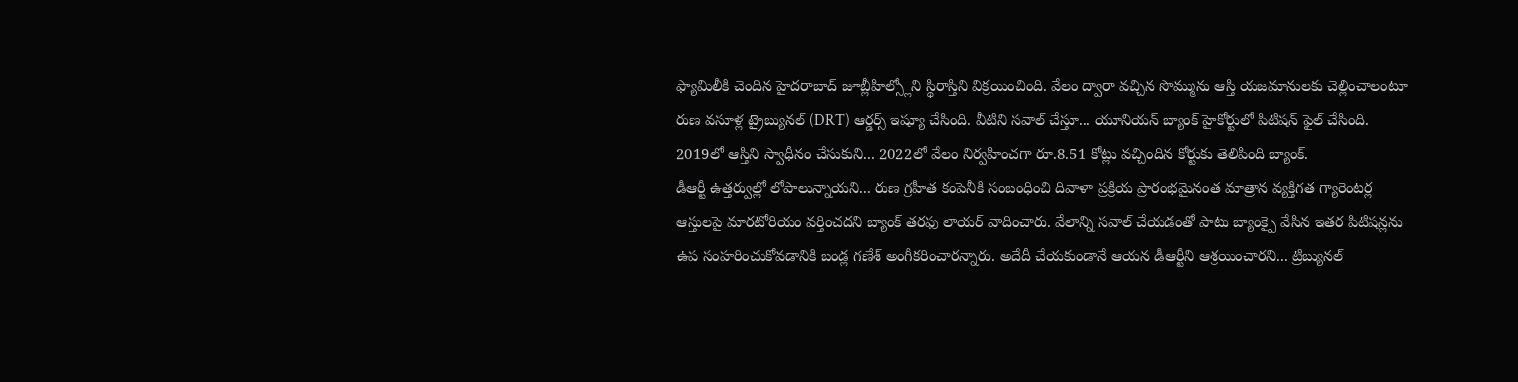ఫ్యామిలీకి చెందిన హైదరాబాద్ జూబ్లీహిల్స్లోని స్థిరాస్తిని విక్రయించింది. వేలం ద్వారా వచ్చిన సొమ్మును ఆస్తి యజమానులకు చెల్లించాలంటూ రుణ వసూళ్ల ట్రైబ్యునల్ (DRT) ఆర్డర్స్ ఇష్యూ చేసింది. వీటిని సవాల్ చేస్తూ... యూనియన్ బ్యాంక్ హైకోర్టులో పిటిషన్ ఫైల్ చేసింది. 2019లో ఆస్తిని స్వాధీనం చేసుకుని... 2022లో వేలం నిర్వహించగా రూ.8.51 కోట్లు వచ్చిందిన కోర్టుకు తెలిపింది బ్యాంక్.
డీఆర్టీ ఉత్తర్వుల్లో లోపాలున్నాయని... రుణ గ్రహీత కంపెనీకి సంబంధించి దివాళా ప్రక్రియ ప్రారంభమైనంత మాత్రాన వ్యక్తిగత గ్యారెంటర్ల ఆస్తులపై మారటోరియం వర్తించదని బ్యాంక్ తరఫు లాయర్ వాదించారు. వేలాన్ని సవాల్ చేయడంతో పాటు బ్యాంక్పై వేసిన ఇతర పిటిషన్లను ఉప సంహరించుకోవడానికి బండ్ల గణేశ్ అంగీకరించారన్నారు. అదేదీ చేయకుండానే ఆయన డీఆర్టీని ఆశ్రయించారని... ట్రిబ్యునల్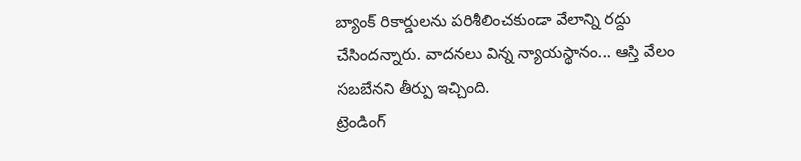బ్యాంక్ రికార్డులను పరిశీలించకుండా వేలాన్ని రద్దు చేసిందన్నారు. వాదనలు విన్న న్యాయస్థానం... ఆస్తి వేలం సబబేనని తీర్పు ఇచ్చింది.
ట్రెండింగ్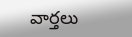వార్తలు